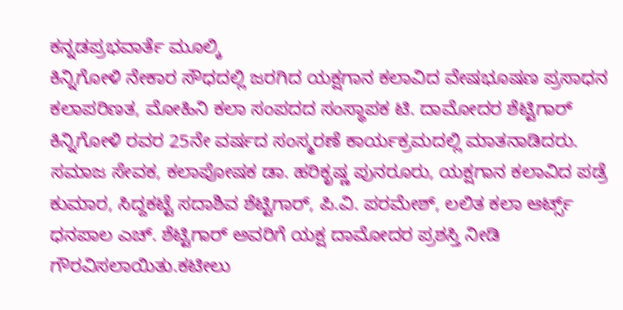ಕನ್ನಡಪ್ರಭವಾರ್ತೆ ಮೂಲ್ಕಿ
ಕಿನ್ನಿಗೋಳಿ ನೇಕಾರ ಸೌಧದಲ್ಲಿ ಜರಗಿದ ಯಕ್ಷಗಾನ ಕಲಾವಿದ ವೇಷಭೂಷಣ ಪ್ರಸಾಧನ ಕಲಾಪರಿಣತ, ಮೋಹಿನಿ ಕಲಾ ಸಂಪದದ ಸಂಸ್ಥಾಪಕ ಟಿ. ದಾಮೋದರ ಶೆಟ್ಟಿಗಾರ್ ಕಿನ್ನಿಗೋಳಿ ರವರ 25ನೇ ವರ್ಷದ ಸಂಸ್ಮರಣೆ ಕಾರ್ಯಕ್ರಮದಲ್ಲಿ ಮಾತನಾಡಿದರು.
ಸಮಾಜ ಸೇವಕ, ಕಲಾಪೋಷಕ ಡಾ. ಹರಿಕೃಷ್ಣ ಪುನರೂರು, ಯಕ್ಷಗಾನ ಕಲಾವಿದ ಪಡ್ರೆ ಕುಮಾರ, ಸಿದ್ದಕಟ್ಟೆ ಸದಾಶಿವ ಶೆಟ್ಟಿಗಾರ್, ಪಿ.ವಿ. ಪರಮೇಶ್, ಲಲಿತ ಕಲಾ ಆರ್ಟ್ಸ್ ಧನಪಾಲ ಎಚ್. ಶೆಟ್ಟಿಗಾರ್ ಅವರಿಗೆ ಯಕ್ಷ ದಾಮೋದರ ಪ್ರಶಸ್ತಿ ನೀಡಿ ಗೌರವಿಸಲಾಯಿತು.ಕಟೀಲು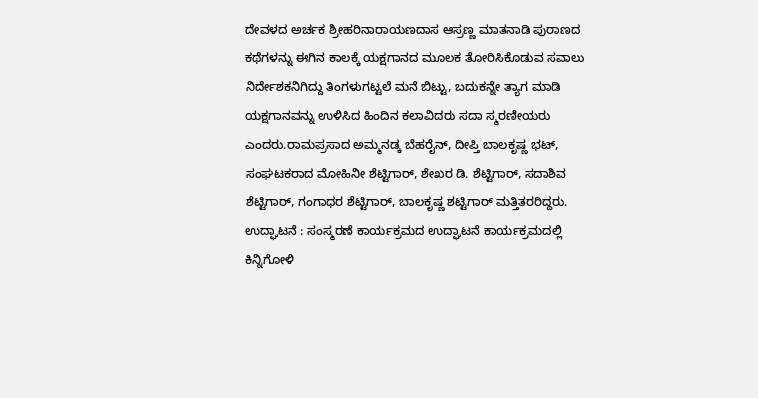ದೇವಳದ ಅರ್ಚಕ ಶ್ರೀಹರಿನಾರಾಯಣದಾಸ ಆಸ್ರಣ್ಣ ಮಾತನಾಡಿ ಪುರಾಣದ ಕಥೆಗಳನ್ನು ಈಗಿನ ಕಾಲಕ್ಕೆ ಯಕ್ಷಗಾನದ ಮೂಲಕ ತೋರಿಸಿಕೊಡುವ ಸವಾಲು ನಿರ್ದೇಶಕನಿಗಿದ್ದು ತಿಂಗಳುಗಟ್ಟಲೆ ಮನೆ ಬಿಟ್ಟು, ಬದುಕನ್ನೇ ತ್ಯಾಗ ಮಾಡಿ ಯಕ್ಷಗಾನವನ್ನು ಉಳಿಸಿದ ಹಿಂದಿನ ಕಲಾವಿದರು ಸದಾ ಸ್ಮರಣೀಯರು ಎಂದರು.ರಾಮಪ್ರಸಾದ ಅಮ್ಮನಡ್ಕ ಬೆಹರೈನ್, ದೀಪ್ತಿ ಬಾಲಕೃಷ್ಣ ಭಟ್, ಸಂಘಟಕರಾದ ಮೋಹಿನೀ ಶೆಟ್ಟಿಗಾರ್, ಶೇಖರ ಡಿ. ಶೆಟ್ಟಿಗಾರ್, ಸದಾಶಿವ ಶೆಟ್ಟಿಗಾರ್, ಗಂಗಾಧರ ಶೆಟ್ಟಿಗಾರ್, ಬಾಲಕೃಷ್ಣ ಶಟ್ಟಿಗಾರ್ ಮತ್ತಿತರರಿದ್ದರು.
ಉದ್ಘಾಟನೆ : ಸಂಸ್ಮರಣೆ ಕಾರ್ಯಕ್ರಮದ ಉದ್ಘಾಟನೆ ಕಾರ್ಯಕ್ರಮದಲ್ಲಿ ಕಿನ್ನಿಗೋಳಿ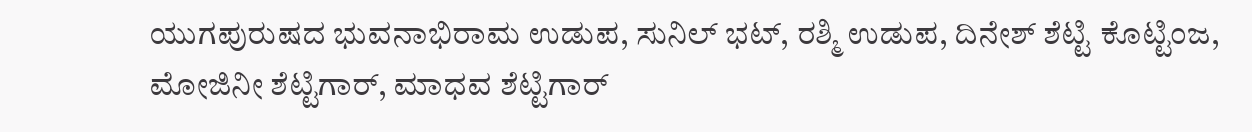ಯುಗಪುರುಷದ ಭುವನಾಭಿರಾಮ ಉಡುಪ, ಸುನಿಲ್ ಭಟ್, ರಶ್ಮಿ ಉಡುಪ, ದಿನೇಶ್ ಶೆಟ್ಟಿ ಕೊಟ್ಟಿಂಜ, ಮೋಜಿನೀ ಶೆಟ್ಟಿಗಾರ್, ಮಾಧವ ಶೆಟ್ಟಿಗಾರ್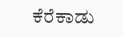ಕೆರೆಕಾಡು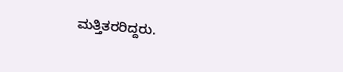ಮತ್ತಿತರರಿದ್ದರು.